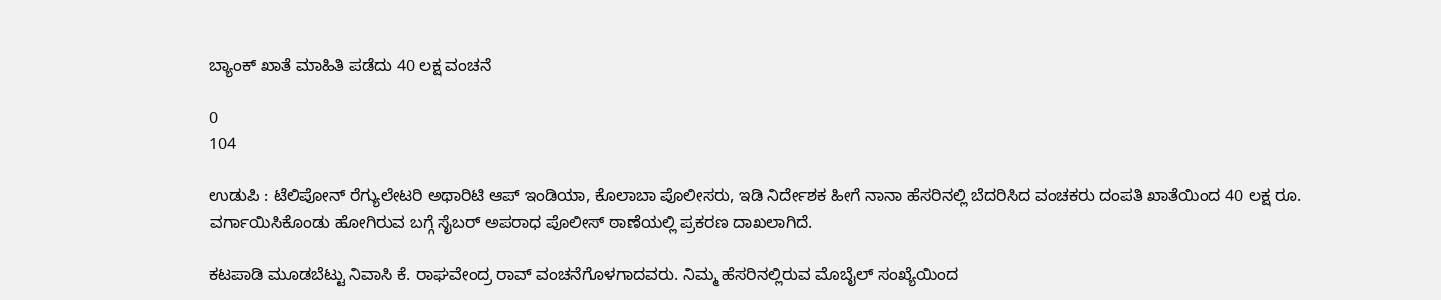ಬ್ಯಾಂಕ್ ಖಾತೆ ಮಾಹಿತಿ ಪಡೆದು 40 ಲಕ್ಷ ವಂಚನೆ

0
104

ಉಡುಪಿ : ಟೆಲಿಪೋನ್ ರೆಗ್ಯುಲೇಟರಿ ಅಥಾರಿಟಿ ಆಪ್ ಇಂಡಿಯಾ, ಕೊಲಾಬಾ ಪೊಲೀಸರು, ಇಡಿ ನಿರ್ದೇಶಕ ಹೀಗೆ ನಾನಾ ಹೆಸರಿನಲ್ಲಿ ಬೆದರಿಸಿದ ವಂಚಕರು ದಂಪತಿ ಖಾತೆಯಿಂದ 40 ಲಕ್ಷ ರೂ. ವರ್ಗಾಯಿಸಿಕೊಂಡು ಹೋಗಿರುವ ಬಗ್ಗೆ ಸೈಬರ್ ಅಪರಾಧ ಪೊಲೀಸ್ ಠಾಣೆಯಲ್ಲಿ ಪ್ರಕರಣ ದಾಖಲಾಗಿದೆ.

ಕಟಪಾಡಿ ಮೂಡಬೆಟ್ಟು ನಿವಾಸಿ ಕೆ. ರಾಘವೇಂದ್ರ ರಾವ್ ವಂಚನೆಗೊಳಗಾದವರು. ನಿಮ್ಮ ಹೆಸರಿನಲ್ಲಿರುವ ಮೊಬೈಲ್ ಸಂಖ್ಯೆಯಿಂದ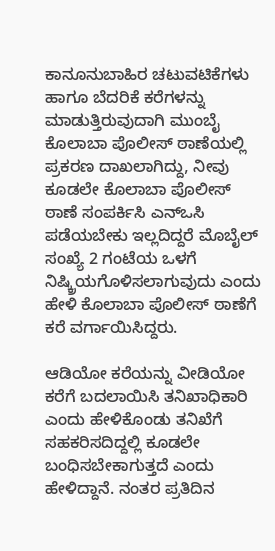ಕಾನೂನುಬಾಹಿರ ಚಟುವಟಿಕೆಗಳು ಹಾಗೂ ಬೆದರಿಕೆ ಕರೆಗಳನ್ನು ಮಾಡುತ್ತಿರುವುದಾಗಿ ಮುಂಬೈ ಕೊಲಾಬಾ ಪೊಲೀಸ್ ಠಾಣೆಯಲ್ಲಿ ಪ್ರಕರಣ ದಾಖಲಾಗಿದ್ದು, ನೀವು ಕೂಡಲೇ ಕೊಲಾಬಾ ಪೊಲೀಸ್ ಠಾಣೆ ಸಂಪರ್ಕಿಸಿ ಎನ್ಒಸಿ ಪಡೆಯಬೇಕು ಇಲ್ಲದಿದ್ದರೆ ಮೊಬೈಲ್ ಸಂಖ್ಯೆ 2 ಗಂಟೆಯ ಒಳಗೆ ನಿಷ್ಕ್ರಿಯಗೊಳಿಸಲಾಗುವುದು ಎಂದು ಹೇಳಿ ಕೊಲಾಬಾ ಪೊಲೀಸ್ ಠಾಣೆಗೆ ಕರೆ ವರ್ಗಾಯಿಸಿದ್ದರು.

ಆಡಿಯೋ ಕರೆಯನ್ನು ವೀಡಿಯೋ ಕರೆಗೆ ಬದಲಾಯಿಸಿ ತನಿಖಾಧಿಕಾರಿ ಎಂದು ಹೇಳಿಕೊಂಡು ತನಿಖೆಗೆ ಸಹಕರಿಸದಿದ್ದಲ್ಲಿ ಕೂಡಲೇ ಬಂಧಿಸಬೇಕಾಗುತ್ತದೆ ಎಂದು ಹೇಳಿದ್ದಾನೆ. ನಂತರ ಪ್ರತಿದಿನ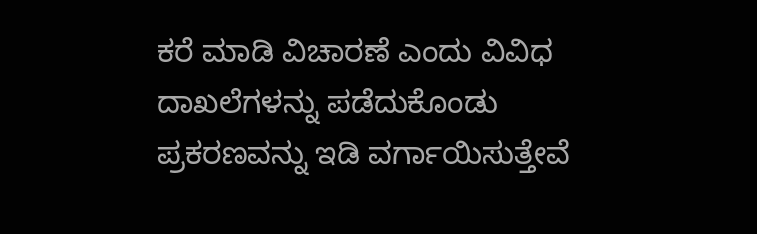ಕರೆ ಮಾಡಿ ವಿಚಾರಣೆ ಎಂದು ವಿವಿಧ ದಾಖಲೆಗಳನ್ನು ಪಡೆದುಕೊಂಡು ಪ್ರಕರಣವನ್ನು ಇಡಿ ವರ್ಗಾಯಿಸುತ್ತೇವೆ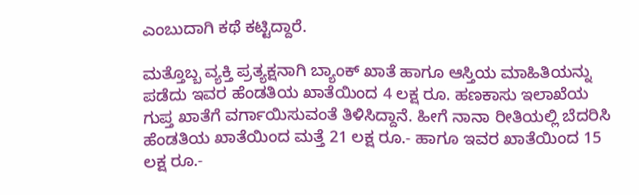ಎಂಬುದಾಗಿ ಕಥೆ ಕಟ್ಟಿದ್ದಾರೆ.

ಮತ್ತೊಬ್ಬ ವ್ಯಕ್ತಿ ಪ್ರತ್ಯಕ್ಷನಾಗಿ ಬ್ಯಾಂಕ್ ಖಾತೆ ಹಾಗೂ ಆಸ್ತಿಯ ಮಾಹಿತಿಯನ್ನು ಪಡೆದು ಇವರ ಹೆಂಡತಿಯ ಖಾತೆಯಿಂದ 4 ಲಕ್ಷ ರೂ. ಹಣಕಾಸು ಇಲಾಖೆಯ ಗುಪ್ತ ಖಾತೆಗೆ ವರ್ಗಾಯಿಸುವಂತೆ ತಿಳಿಸಿದ್ದಾನೆ. ಹೀಗೆ ನಾನಾ ರೀತಿಯಲ್ಲಿ ಬೆದರಿಸಿ ಹೆಂಡತಿಯ ಖಾತೆಯಿಂದ ಮತ್ತೆ 21 ಲಕ್ಷ ರೂ.- ಹಾಗೂ ಇವರ ಖಾತೆಯಿಂದ 15 ಲಕ್ಷ ರೂ.-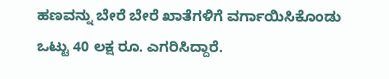ಹಣವನ್ನು ಬೇರೆ ಬೇರೆ ಖಾತೆಗಳಿಗೆ ವರ್ಗಾಯಿಸಿಕೊಂಡು ಒಟ್ಟು 40 ಲಕ್ಷ ರೂ. ಎಗರಿಸಿದ್ದಾರೆ.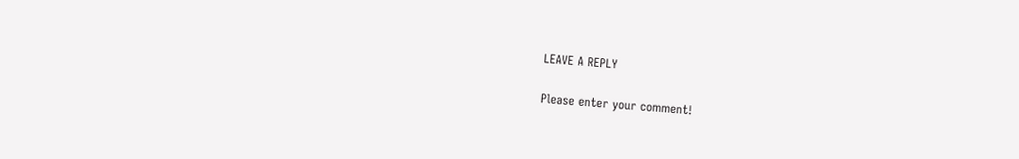LEAVE A REPLY

Please enter your comment!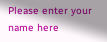Please enter your name here